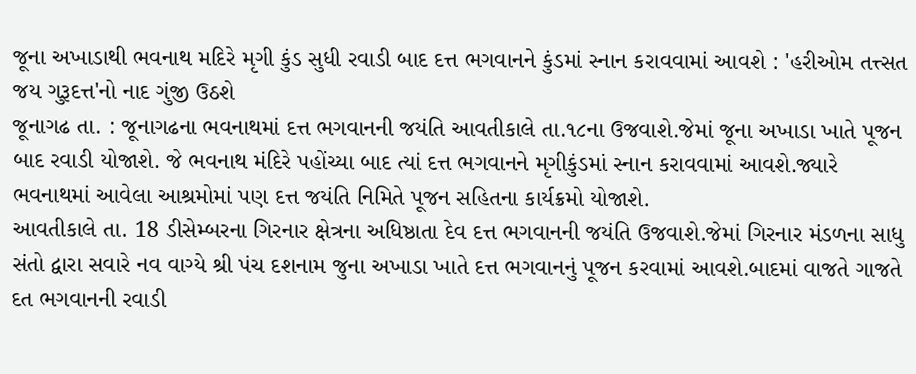જૂના અખાડાથી ભવનાથ મદિરે મૃગી કુંડ સુધી રવાડી બાદ દત્ત ભગવાનને કુંડમાં સ્નાન કરાવવામાં આવશે : 'હરીઓમ તત્ત્સત જય ગુરૂદત્ત'નો નાદ ગુંજી ઉઠશે
જૂનાગઢ તા. : જૂનાગઢના ભવનાથમાં દત્ત ભગવાનની જયંતિ આવતીકાલે તા.૧૮ના ઉજવાશે.જેમાં જૂના અખાડા ખાતે પૂજન બાદ રવાડી યોજાશે. જે ભવનાથ મંદિરે પહોંચ્યા બાદ ત્યાં દત્ત ભગવાનને મૃગીકુંડમાં સ્નાન કરાવવામાં આવશે.જ્યારે ભવનાથમાં આવેલા આશ્રમોમાં પણ દત્ત જયંતિ નિમિતે પૂજન સહિતના કાર્યક્રમો યોજાશે.
આવતીકાલે તા. 18 ડીસેમ્બરના ગિરનાર ક્ષેત્રના અધિષ્ઠાતા દેવ દત્ત ભગવાનની જયંતિ ઉજવાશે.જેમાં ગિરનાર મંડળના સાધુ સંતો દ્વારા સવારે નવ વાગ્યે શ્રી પંચ દશનામ જુના અખાડા ખાતે દત્ત ભગવાનનું પૂજન કરવામાં આવશે.બાદમાં વાજતે ગાજતે દત ભગવાનની રવાડી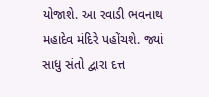યોજાશે. આ રવાડી ભવનાથ મહાદેવ મંદિરે પહોંચશે. જ્યાં સાધુ સંતો દ્વારા દત્ત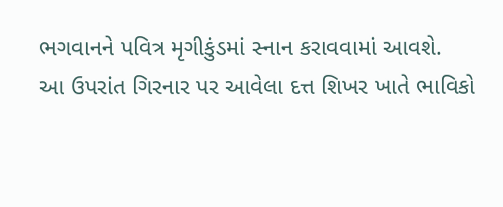ભગવાનને પવિત્ર મૃગીકુંડમાં સ્નાન કરાવવામાં આવશે.
આ ઉપરાંત ગિરનાર પર આવેલા દત્ત શિખર ખાતે ભાવિકો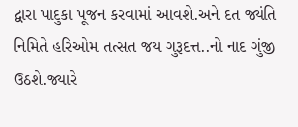દ્વારા પાદુકા પૂજન કરવામાં આવશે.અને દત જ્યંતિ નિમિતે હરિઓમ તત્સત જય ગુરૂદત્ત..નો નાદ ગુંજી ઉઠશે.જ્યારે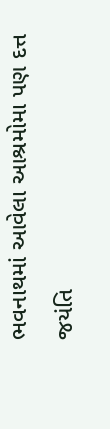ભવનાથમાં આવેલા આશ્રમોમા પણ દત્ત જયંતિ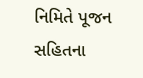નિમિતે પૂજન સહિતના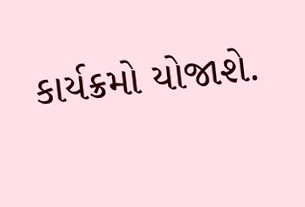કાર્યક્રમો યોજાશે.